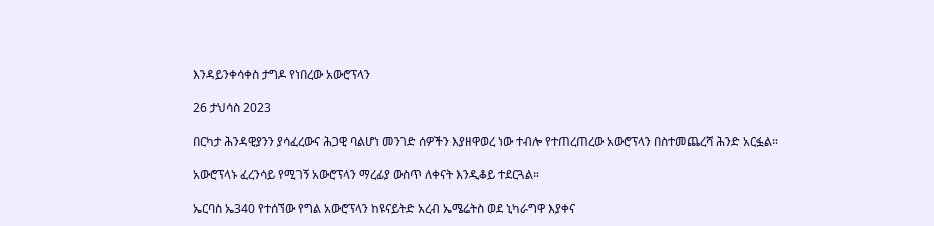እንዳይንቀሳቀስ ታግዶ የነበረው አውሮፕላን

26 ታህሳስ 2023

በርካታ ሕንዳዊያንን ያሳፈረውና ሕጋዊ ባልሆነ መንገድ ሰዎችን እያዘዋወረ ነው ተብሎ የተጠረጠረው አውሮፕላን በስተመጨረሻ ሕንድ አርፏል።

አውሮፕላኑ ፈረንሳይ የሚገኝ አውሮፕላን ማረፊያ ውስጥ ለቀናት እንዲቆይ ተደርጓል።

ኤርባስ ኤ340 የተሰኘው የግል አውሮፕላን ከዩናይትድ አረብ ኤሜሬትስ ወደ ኒካራግዋ እያቀና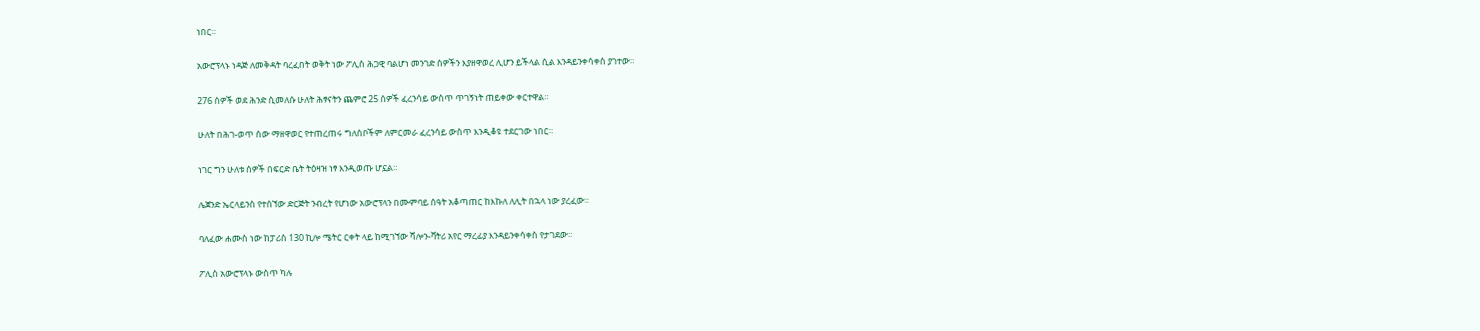ነበር።

አውሮፕላኑ ነዳጅ ለመቅዳት ባረፈበት ወቅት ነው ፖሊስ ሕጋዊ ባልሆነ መንገድ ሰዎችን እያዘዋወረ ሊሆን ይችላል ሲል እንዳይንቀሳቀስ ያገተው።

276 ሰዎች ወደ ሕንድ ሲመለሱ ሁለት ሕፃናትን ጨምሮ 25 ሰዎች ፈረንሳይ ውስጥ ጥገኝነት ጠይቀው ቀርተዋል።

ሁለት በሕገ-ወጥ ሰው ማዘዋወር የተጠረጠሩ ግለሰቦችም ለምርመራ ፈረንሳይ ውስጥ እንዲቆዩ ተደርገው ነበር።

ነገር ግን ሁለቱ ሰዎች በፍርድ ቤት ትዕዛዝ ነፃ እንዲወጡ ሆኗል።

ሌጀንድ ኤርላይንስ የተሰኘው ድርጅት ንብረት የሆነው አውሮፕላን በሙምባይ ሰዓት አቆጣጠር ከእኩለ ለሊት በኋላ ነው ያረፈው።

ባለፈው ሐሙስ ነው ከፓሪስ 130 ኪሎ ሜትር ርቀት ላይ ከሚገኘው ሻሎን-ቫትሪ አየር ማረፊያ እንዳይንቀሳቀስ የታገደው።

ፖሊስ አውሮፕላኑ ውስጥ ካሉ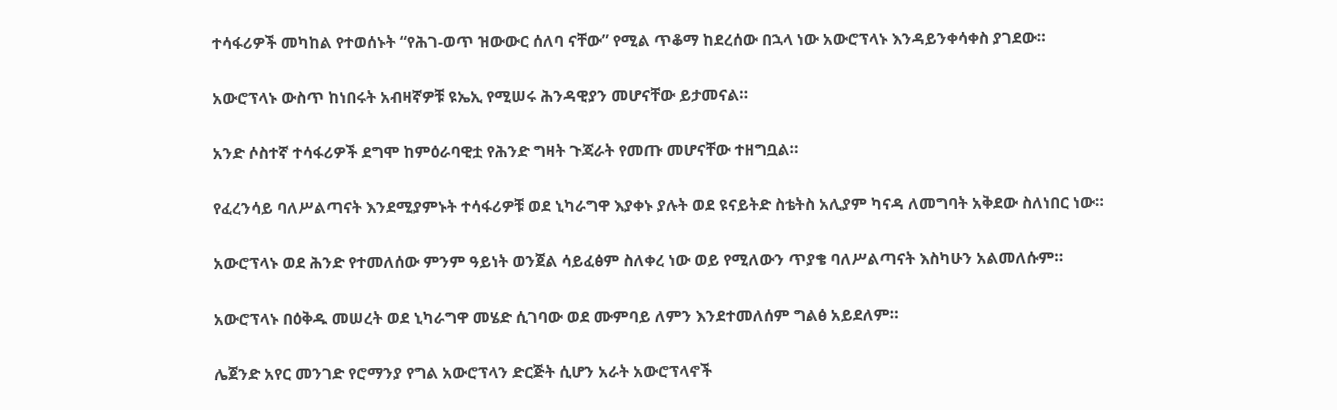ተሳፋሪዎች መካከል የተወሰኑት “የሕገ-ወጥ ዝውውር ሰለባ ናቸው” የሚል ጥቆማ ከደረሰው በኋላ ነው አውሮፕላኑ እንዳይንቀሳቀስ ያገደው።

አውሮፕላኑ ውስጥ ከነበሩት አብዛኛዎቹ ዩኤኢ የሚሠሩ ሕንዳዊያን መሆናቸው ይታመናል።

አንድ ሶስተኛ ተሳፋሪዎች ደግሞ ከምዕራባዊቷ የሕንድ ግዛት ጉጃራት የመጡ መሆናቸው ተዘግቧል።

የፈረንሳይ ባለሥልጣናት እንደሚያምኑት ተሳፋሪዎቹ ወደ ኒካራግዋ እያቀኑ ያሉት ወደ ዩናይትድ ስቴትስ አሊያም ካናዳ ለመግባት አቅደው ስለነበር ነው።

አውሮፕላኑ ወደ ሕንድ የተመለሰው ምንም ዓይነት ወንጀል ሳይፈፅም ስለቀረ ነው ወይ የሚለውን ጥያቄ ባለሥልጣናት እስካሁን አልመለሱም።

አውሮፕላኑ በዕቅዱ መሠረት ወደ ኒካራግዋ መሄድ ሲገባው ወደ ሙምባይ ለምን እንደተመለሰም ግልፅ አይደለም።

ሌጀንድ አየር መንገድ የሮማንያ የግል አውሮፕላን ድርጅት ሲሆን አራት አውሮፕላኖች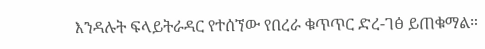እንዳሉት ፍላይትራዳር የተሰኘው የበረራ ቁጥጥር ድረ-ገፅ ይጠቁማል።